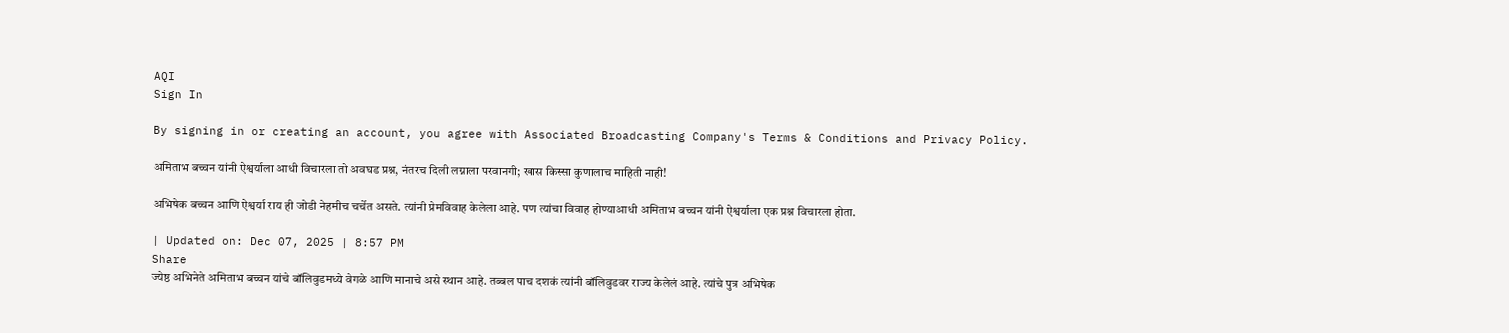AQI
Sign In

By signing in or creating an account, you agree with Associated Broadcasting Company's Terms & Conditions and Privacy Policy.

अमिताभ बच्चन यांनी ऐश्वर्याला आधी विचारला तो अवघड प्रश्न, नंतरच दिली लग्नाला परवानगी; खास किस्सा कुणालाच माहिती नाही!

अभिषेक बच्चन आणि ऐश्वर्या राय ही जोडी नेहमीच चर्चेत असते. त्यांनी प्रेमविवाह केलेला आहे. पण त्यांचा विवाह होण्याआधी अमिताभ बच्चन यांनी ऐश्वर्याला एक प्रश्न विचारला होता.

| Updated on: Dec 07, 2025 | 8:57 PM
Share
ज्येष्ठ अभिनेते अमिताभ बच्चन यांचे बॉलिवुडमध्ये वेगळे आणि मानाचे असे स्थान आहे. तब्बल पाच दशकं त्यांनी बॉलिवुडवर राज्य केलेलं आहे. त्यांचे पुत्र अभिषेक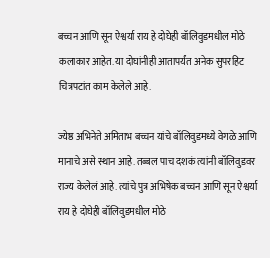बच्चन आणि सून ऐश्वर्या राय हे दोघेही बॉलिवुडमधील मोठे कलाकार आहेत. या दोघांनीही आतापर्यंत अनेक सुपरहिट चित्रपटांत काम केलेले आहे.

ज्येष्ठ अभिनेते अमिताभ बच्चन यांचे बॉलिवुडमध्ये वेगळे आणि मानाचे असे स्थान आहे. तब्बल पाच दशकं त्यांनी बॉलिवुडवर राज्य केलेलं आहे. त्यांचे पुत्र अभिषेक बच्चन आणि सून ऐश्वर्या राय हे दोघेही बॉलिवुडमधील मोठे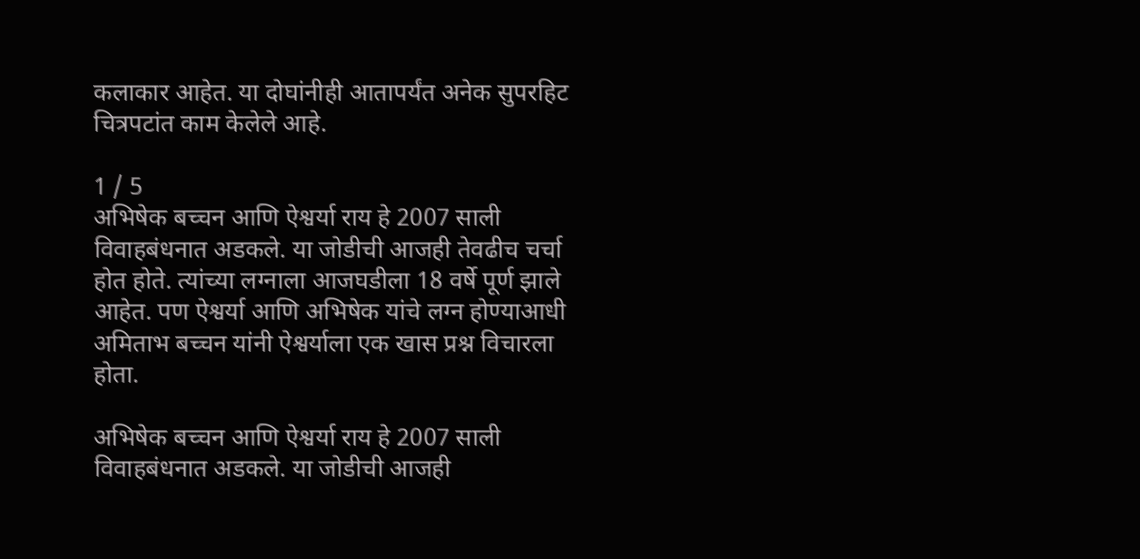कलाकार आहेत. या दोघांनीही आतापर्यंत अनेक सुपरहिट चित्रपटांत काम केलेले आहे.

1 / 5
अभिषेक बच्चन आणि ऐश्वर्या राय हे 2007 साली विवाहबंधनात अडकले. या जोडीची आजही तेवढीच चर्चा होत होते. त्यांच्या लग्नाला आजघडीला 18 वर्षे पूर्ण झाले आहेत. पण ऐश्वर्या आणि अभिषेक यांचे लग्न होण्याआधी अमिताभ बच्चन यांनी ऐश्वर्याला एक खास प्रश्न विचारला होता.

अभिषेक बच्चन आणि ऐश्वर्या राय हे 2007 साली विवाहबंधनात अडकले. या जोडीची आजही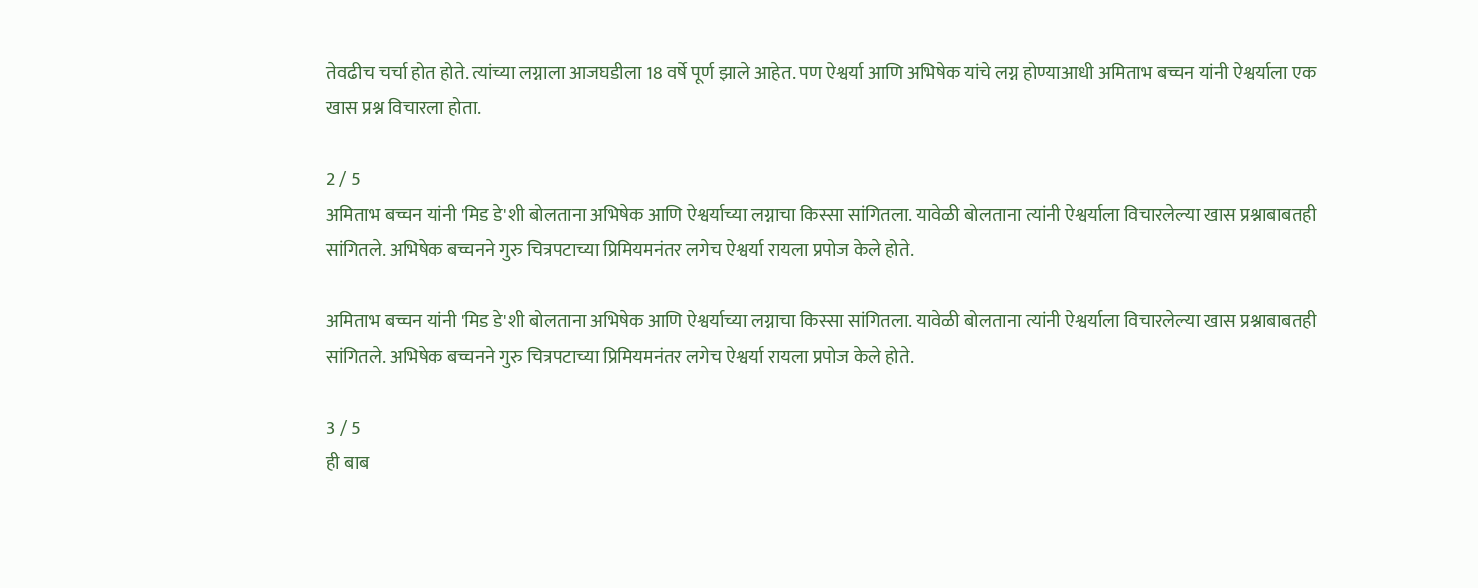तेवढीच चर्चा होत होते. त्यांच्या लग्नाला आजघडीला 18 वर्षे पूर्ण झाले आहेत. पण ऐश्वर्या आणि अभिषेक यांचे लग्न होण्याआधी अमिताभ बच्चन यांनी ऐश्वर्याला एक खास प्रश्न विचारला होता.

2 / 5
अमिताभ बच्चन यांनी 'मिड डे'शी बोलताना अभिषेक आणि ऐश्वर्याच्या लग्नाचा किस्सा सांगितला. यावेळी बोलताना त्यांनी ऐश्वर्याला विचारलेल्या खास प्रश्नाबाबतही सांगितले. अभिषेक बच्चनने गुरु चित्रपटाच्या प्रिमियमनंतर लगेच ऐश्वर्या रायला प्रपोज केले होते.

अमिताभ बच्चन यांनी 'मिड डे'शी बोलताना अभिषेक आणि ऐश्वर्याच्या लग्नाचा किस्सा सांगितला. यावेळी बोलताना त्यांनी ऐश्वर्याला विचारलेल्या खास प्रश्नाबाबतही सांगितले. अभिषेक बच्चनने गुरु चित्रपटाच्या प्रिमियमनंतर लगेच ऐश्वर्या रायला प्रपोज केले होते.

3 / 5
ही बाब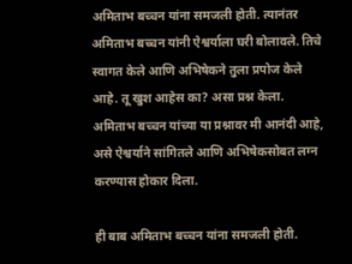अमिताभ बच्चन यांना समजली होती. त्यानंतर अमिताभ बच्चन यांनी ऐश्वर्याला घरी बोलावले. तिचे स्वागत केले आणि अभिषेकने तुला प्रपोज केले आहे. तू खुश आहेस का? असा प्रश्न केला.  अमिताभ बच्चन यांच्या या प्रश्नावर मी आनंदी आहे, असे ऐश्वर्याने सांगितले आणि अभिषेकसोबत लग्न करण्यास होकार दिला.

ही बाब अमिताभ बच्चन यांना समजली होती.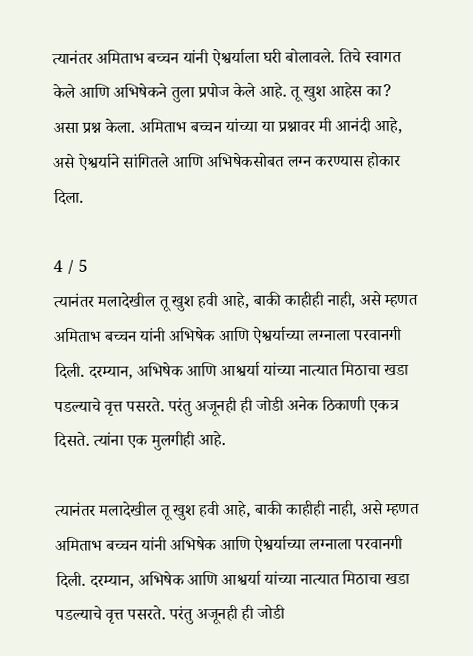त्यानंतर अमिताभ बच्चन यांनी ऐश्वर्याला घरी बोलावले. तिचे स्वागत केले आणि अभिषेकने तुला प्रपोज केले आहे. तू खुश आहेस का? असा प्रश्न केला. अमिताभ बच्चन यांच्या या प्रश्नावर मी आनंदी आहे, असे ऐश्वर्याने सांगितले आणि अभिषेकसोबत लग्न करण्यास होकार दिला.

4 / 5
त्यानंतर मलादेखील तू खुश हवी आहे, बाकी काहीही नाही, असे म्हणत अमिताभ बच्चन यांनी अभिषेक आणि ऐश्वर्याच्या लग्नाला परवानगी दिली. दरम्यान, अभिषेक आणि आश्वर्या यांच्या नात्यात मिठाचा खडा पडल्याचे वृत्त पसरते. परंतु अजूनही ही जोडी अनेक ठिकाणी एकत्र दिसते. त्यांना एक मुलगीही आहे.

त्यानंतर मलादेखील तू खुश हवी आहे, बाकी काहीही नाही, असे म्हणत अमिताभ बच्चन यांनी अभिषेक आणि ऐश्वर्याच्या लग्नाला परवानगी दिली. दरम्यान, अभिषेक आणि आश्वर्या यांच्या नात्यात मिठाचा खडा पडल्याचे वृत्त पसरते. परंतु अजूनही ही जोडी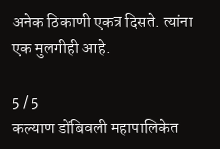अनेक ठिकाणी एकत्र दिसते. त्यांना एक मुलगीही आहे.

5 / 5
कल्याण डोंबिवली महापालिकेत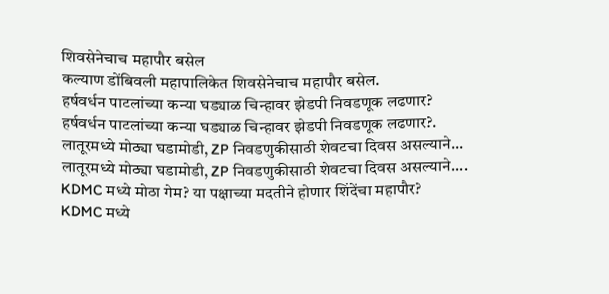शिवसेनेचाच महापौर बसेल
कल्याण डोंबिवली महापालिकेत शिवसेनेचाच महापौर बसेल.
हर्षवर्धन पाटलांच्या कन्या घड्याळ चिन्हावर झेडपी निवडणूक लढणार?
हर्षवर्धन पाटलांच्या कन्या घड्याळ चिन्हावर झेडपी निवडणूक लढणार?.
लातूरमध्ये मोठ्या घडामोडी, ZP निवडणुकीसाठी शेवटचा दिवस असल्याने...
लातूरमध्ये मोठ्या घडामोडी, ZP निवडणुकीसाठी शेवटचा दिवस असल्याने....
KDMC मध्ये मोठा गेम? या पक्षाच्या मदतीने होणार शिंदेंचा महापौर?
KDMC मध्ये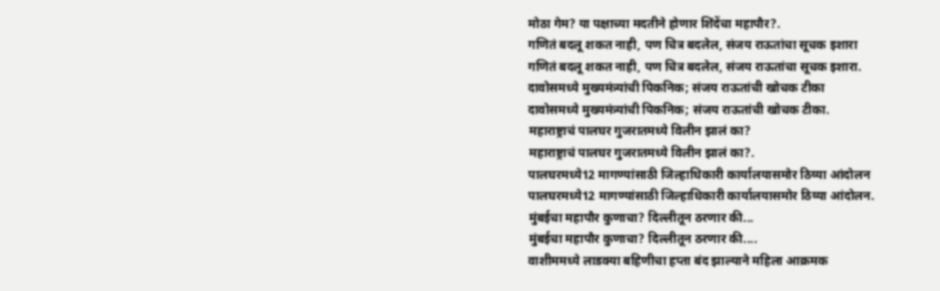मोठा गेम? या पक्षाच्या मदतीने होणार शिंदेंचा महापौर?.
गणितं बदलू शकत नाही, पण चित्र बदलेल, संजय राऊतांचा सूचक इशारा
गणितं बदलू शकत नाही, पण चित्र बदलेल, संजय राऊतांचा सूचक इशारा.
दावोसमध्ये मुख्यमंत्र्यांची पिकनिक; संजय राऊतांची खोचक टीका
दावोसमध्ये मुख्यमंत्र्यांची पिकनिक; संजय राऊतांची खोचक टीका.
महाराष्ट्राचं पालघर गुजरातमध्ये विलीन झालं का?
महाराष्ट्राचं पालघर गुजरातमध्ये विलीन झालं का?.
पालघरमध्ये12 मागण्यांसाठी जिल्हाधिकारी कार्यालयासमोर ठिय्या आंदोलन
पालघरमध्ये12 मागण्यांसाठी जिल्हाधिकारी कार्यालयासमोर ठिय्या आंदोलन.
मुंबईचा महापौर कुणाचा? दिल्लीतून ठरणार की...
मुंबईचा महापौर कुणाचा? दिल्लीतून ठरणार की....
वाशीममध्ये लाडक्या बहिणीचा हप्ता बंद झाल्याने महिला आक्रमक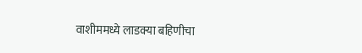वाशीममध्ये लाडक्या बहिणीचा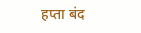हप्ता बंद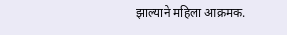झाल्याने महिला आक्रमक.